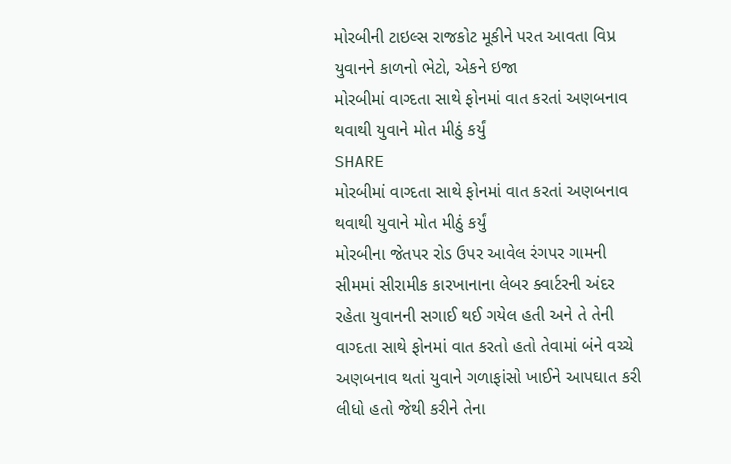મોરબીની ટાઇલ્સ રાજકોટ મૂકીને પરત આવતા વિપ્ર યુવાનને કાળનો ભેટો, એકને ઇજા
મોરબીમાં વાગ્દતા સાથે ફોનમાં વાત કરતાં અણબનાવ થવાથી યુવાને મોત મીઠું કર્યું
SHARE
મોરબીમાં વાગ્દતા સાથે ફોનમાં વાત કરતાં અણબનાવ થવાથી યુવાને મોત મીઠું કર્યું
મોરબીના જેતપર રોડ ઉપર આવેલ રંગપર ગામની સીમમાં સીરામીક કારખાનાના લેબર ક્વાર્ટરની અંદર રહેતા યુવાનની સગાઈ થઈ ગયેલ હતી અને તે તેની વાગ્દતા સાથે ફોનમાં વાત કરતો હતો તેવામાં બંને વચ્ચે અણબનાવ થતાં યુવાને ગળાફાંસો ખાઈને આપઘાત કરી લીધો હતો જેથી કરીને તેના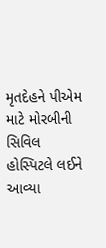મૃતદેહને પીએમ માટે મોરબીની સિવિલ હોસ્પિટલે લઈને આવ્યા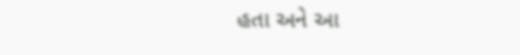હતા અને આ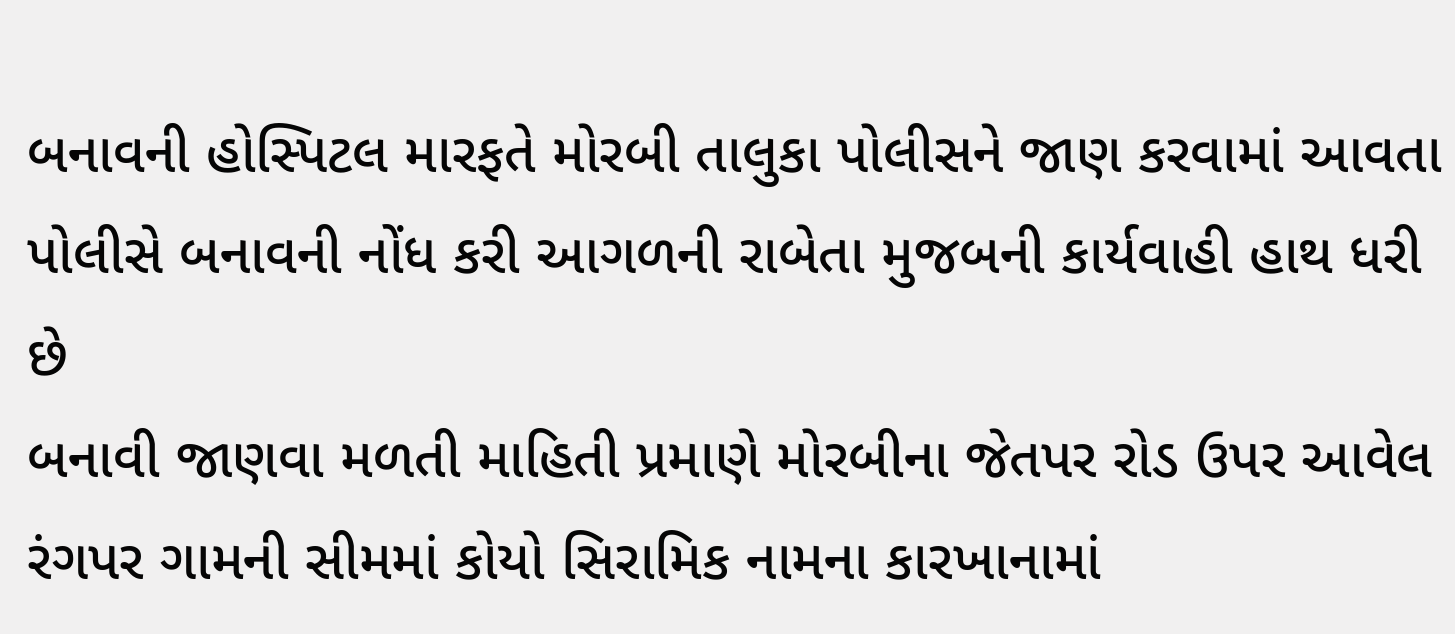બનાવની હોસ્પિટલ મારફતે મોરબી તાલુકા પોલીસને જાણ કરવામાં આવતા પોલીસે બનાવની નોંધ કરી આગળની રાબેતા મુજબની કાર્યવાહી હાથ ધરી છે
બનાવી જાણવા મળતી માહિતી પ્રમાણે મોરબીના જેતપર રોડ ઉપર આવેલ રંગપર ગામની સીમમાં કોયો સિરામિક નામના કારખાનામાં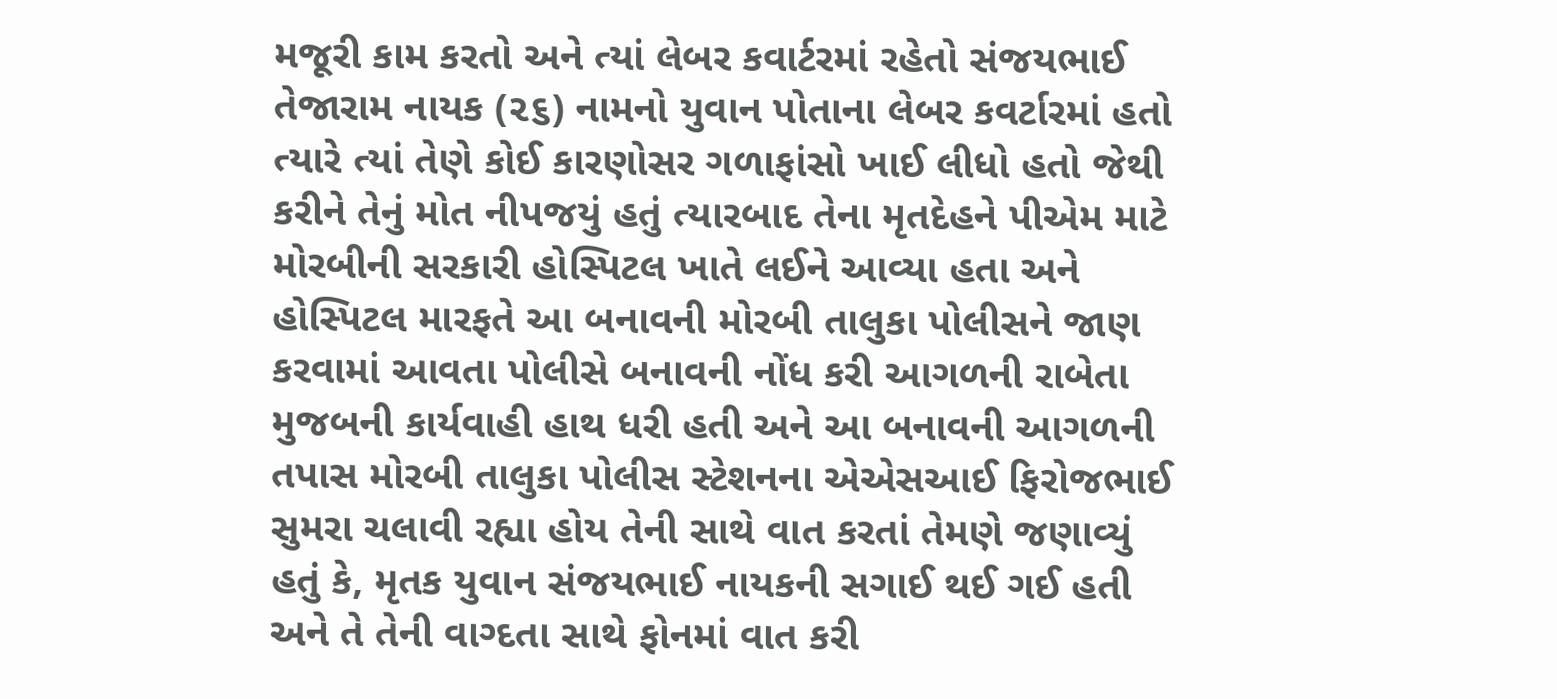મજૂરી કામ કરતો અને ત્યાં લેબર કવાર્ટરમાં રહેતો સંજયભાઈ તેજારામ નાયક (૨૬) નામનો યુવાન પોતાના લેબર કવર્ટારમાં હતો ત્યારે ત્યાં તેણે કોઈ કારણોસર ગળાફાંસો ખાઈ લીધો હતો જેથી કરીને તેનું મોત નીપજયું હતું ત્યારબાદ તેના મૃતદેહને પીએમ માટે મોરબીની સરકારી હોસ્પિટલ ખાતે લઈને આવ્યા હતા અને હોસ્પિટલ મારફતે આ બનાવની મોરબી તાલુકા પોલીસને જાણ કરવામાં આવતા પોલીસે બનાવની નોંધ કરી આગળની રાબેતા મુજબની કાર્યવાહી હાથ ધરી હતી અને આ બનાવની આગળની તપાસ મોરબી તાલુકા પોલીસ સ્ટેશનના એએસઆઈ ફિરોજભાઈ સુમરા ચલાવી રહ્યા હોય તેની સાથે વાત કરતાં તેમણે જણાવ્યું હતું કે, મૃતક યુવાન સંજયભાઈ નાયકની સગાઈ થઈ ગઈ હતી અને તે તેની વાગ્દતા સાથે ફોનમાં વાત કરી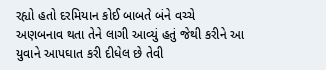રહ્યો હતો દરમિયાન કોઈ બાબતે બંને વચ્ચે અણબનાવ થતા તેને લાગી આવ્યું હતું જેથી કરીને આ યુવાને આપઘાત કરી દીધેલ છે તેવી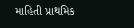માહિતી પ્રાથમિક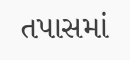તપાસમાં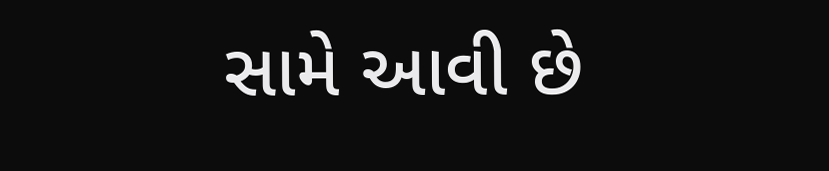સામે આવી છે